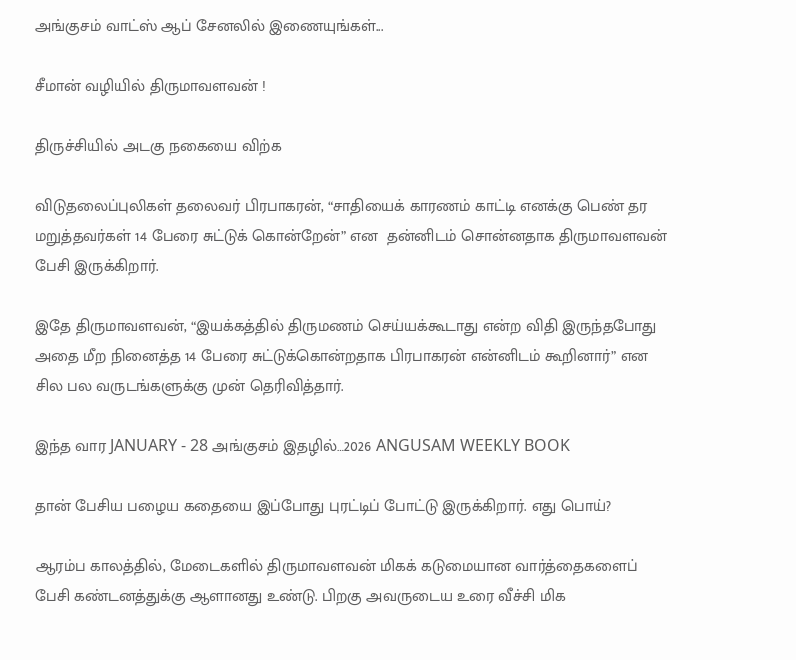அங்குசம் வாட்ஸ் ஆப் சேனலில் இணையுங்கள்...

சீமான் வழியில் திருமாவளவன் !

திருச்சியில் அடகு நகையை விற்க

விடுதலைப்புலிகள் தலைவர் பிரபாகரன், “சாதியைக் காரணம் காட்டி எனக்கு பெண் தர மறுத்தவர்கள் 14 பேரை சுட்டுக் கொன்றேன்” என  தன்னிடம் சொன்னதாக திருமாவளவன் பேசி இருக்கிறார்.

இதே திருமாவளவன், “இயக்கத்தில் திருமணம் செய்யக்கூடாது என்ற விதி இருந்தபோது அதை மீற நினைத்த 14 பேரை சுட்டுக்கொன்றதாக பிரபாகரன் என்னிடம் கூறினார்” என சில பல வருடங்களுக்கு முன் தெரிவித்தார்.

இந்த வார JANUARY - 28 அங்குசம் இதழில்…2026 ANGUSAM WEEKLY BOOK

தான் பேசிய பழைய கதையை இப்போது புரட்டிப் போட்டு இருக்கிறார். எது பொய்?

ஆரம்ப காலத்தில், மேடைகளில் திருமாவளவன் மிகக் கடுமையான வார்த்தைகளைப் பேசி கண்டனத்துக்கு ஆளானது உண்டு. பிறகு அவருடைய உரை வீச்சி மிக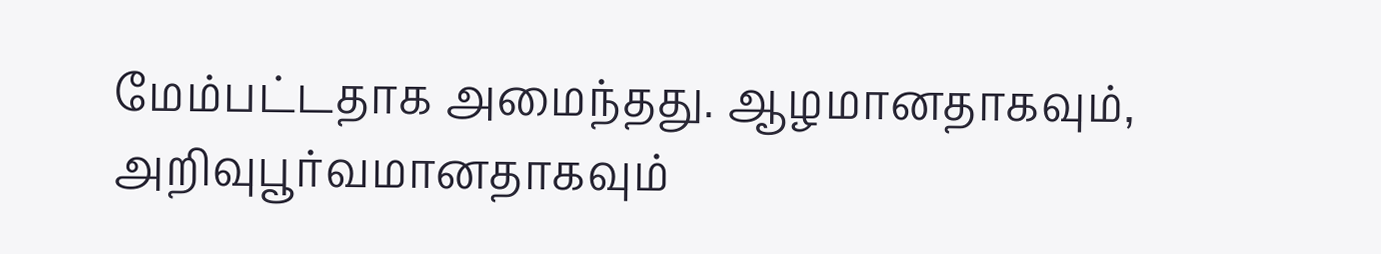மேம்பட்டதாக அமைந்தது. ஆழமானதாகவும், அறிவுபூர்வமானதாகவும்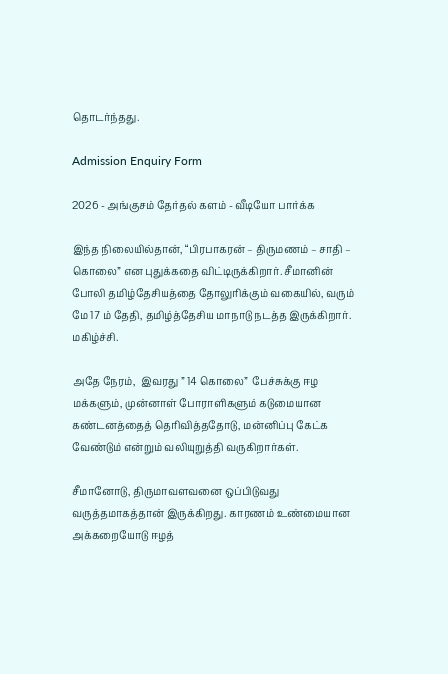தொடர்ந்தது.

Admission Enquiry Form

2026 - அங்குசம் தேர்தல் களம் - வீடியோ பார்க்க

இந்த நிலையில்தான், “பிரபாகரன் – திருமணம் – சாதி – கொலை” என புதுக்கதை விட்டிருக்கிறார். சீமானின் போலி தமிழ்தேசியத்தை தோலுரிக்கும் வகையில், வரும் மே 17 ம் தேதி, தமிழ்த்தேசிய மாநாடு நடத்த இருக்கிறார். மகிழ்ச்சி.

அதே நேரம்,  இவரது ” 14 கொலை”  பேச்சுக்கு ஈழ மக்களும், முன்னாள் போராளிகளும் கடுமையான கண்டனத்தைத் தெரிவித்ததோடு, மன்னிப்பு கேட்க வேண்டும் என்றும் வலியுறுத்தி வருகிறார்கள்.

சீமானோடு, திருமாவளவனை ஒப்பிடுவது வருத்தமாகத்தான் இருக்கிறது. காரணம் உண்மையான அக்கறையோடு ஈழத்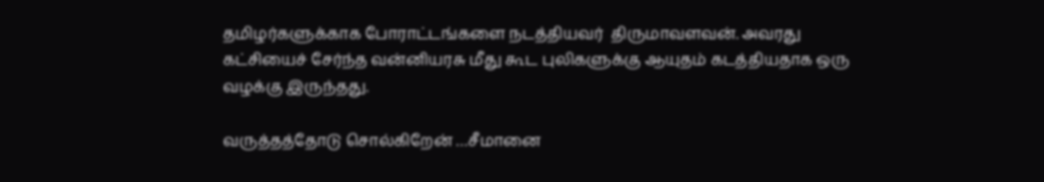தமிழர்களுக்காக போராட்டங்களை நடத்தியவர்  திருமாவளவன். அவரது கட்சியைச் சேர்ந்த வன்னியரசு மீது கூட புலிகளுக்கு ஆயுதம் கடத்தியதாக ஒரு வழக்கு இருந்தது.

வருத்தத்தோடு சொல்கிறேன் …சீமானை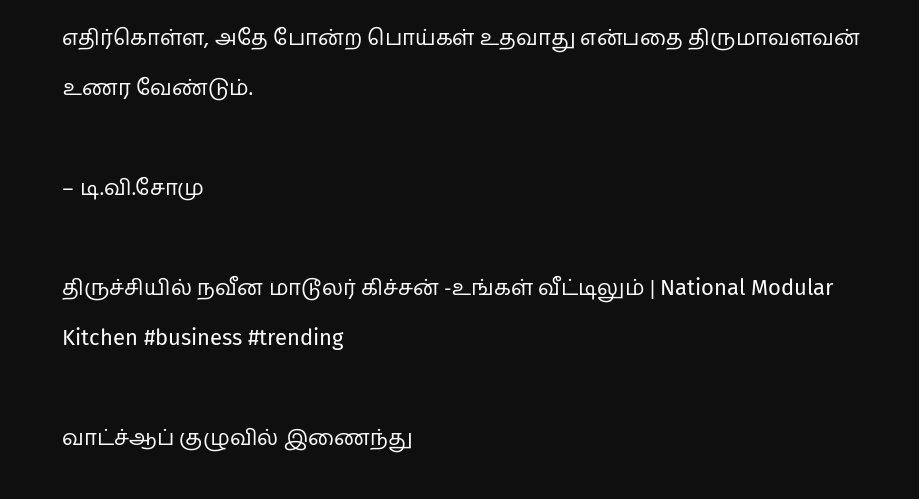எதிர்கொள்ள, அதே போன்ற பொய்கள் உதவாது என்பதை திருமாவளவன் உணர வேண்டும்.

– டி.வி.சோமு

திருச்சியில் நவீன மாடூலர் கிச்சன் -உங்கள் வீட்டிலும் | National Modular Kitchen #business #trending

வாட்ச்ஆப் குழுவில் இணைந்து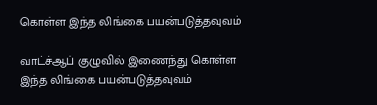கொள்ள இந்த லிங்கை பயன்படுத்தவுவம்

வாட்ச்ஆப் குழுவில் இணைந்து கொள்ள இந்த லிங்கை பயன்படுத்தவுவம்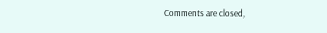Comments are closed,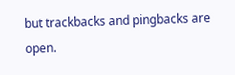but trackbacks and pingbacks are open.